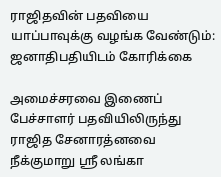ராஜிதவின் பதவியை யாப்பாவுக்கு வழங்க வேண்டும்: ஜனாதிபதியிடம் கோரிக்கை

அமைச்சரவை இணைப் பேச்சாளர் பதவியிலிருந்து ராஜித சேனாரத்னவை நீக்குமாறு ஸ்ரீ லங்கா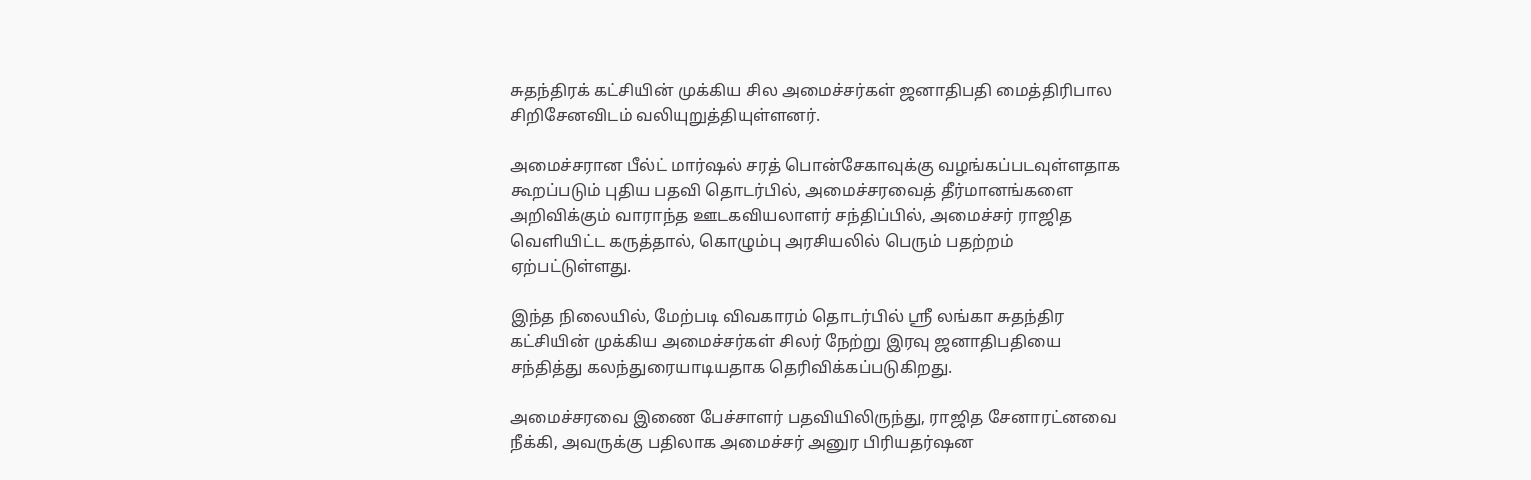சுதந்திரக் கட்சியின் முக்கிய சில அமைச்சர்கள் ஜனாதிபதி மைத்திரிபால சிறிசேனவிடம் வலியுறுத்தியுள்ளனர்.

அமைச்சரான பீல்ட் மார்ஷல் சரத் பொன்சேகாவுக்கு வழங்கப்படவுள்ளதாக கூறப்படும் புதிய பதவி தொடர்பில், அமைச்சரவைத் தீர்மானங்களை அறிவிக்கும் வாராந்த ஊடகவியலாளர் சந்திப்பில், அமைச்சர் ராஜித வெளியிட்ட கருத்தால், கொழும்பு அரசியலில் பெரும் பதற்றம் ஏற்பட்டுள்ளது.

இந்த நிலையில், மேற்படி விவகாரம் தொடர்பில் ஸ்ரீ லங்கா சுதந்திர கட்சியின் முக்கிய அமைச்சர்கள் சிலர் நேற்று இரவு ஜனாதிபதியை சந்தித்து கலந்துரையாடியதாக தெரிவிக்கப்படுகிறது.

அமைச்சரவை இணை பேச்சாளர் பதவியிலிருந்து, ராஜித சேனாரட்னவை நீக்கி, அவருக்கு பதிலாக அமைச்சர் அனுர பிரியதர்ஷன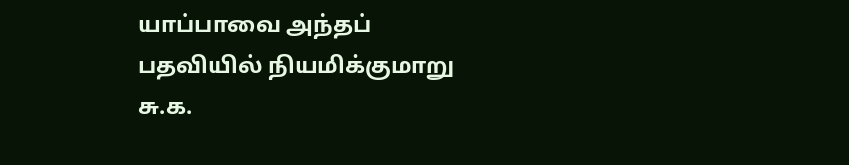யாப்பாவை அந்தப் பதவியில் நியமிக்குமாறு சு.க.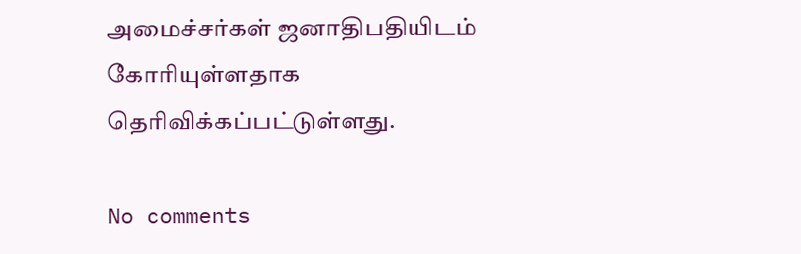அமைச்சர்கள் ஜனாதிபதியிடம் கோரியுள்ளதாக தெரிவிக்கப்பட்டுள்ளது.

No comments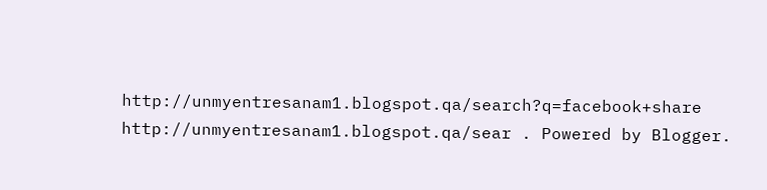http://unmyentresanam1.blogspot.qa/search?q=facebook+share http://unmyentresanam1.blogspot.qa/sear . Powered by Blogger.